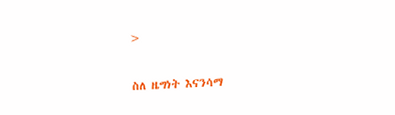>

ስለ ዜግነት እናንሳማ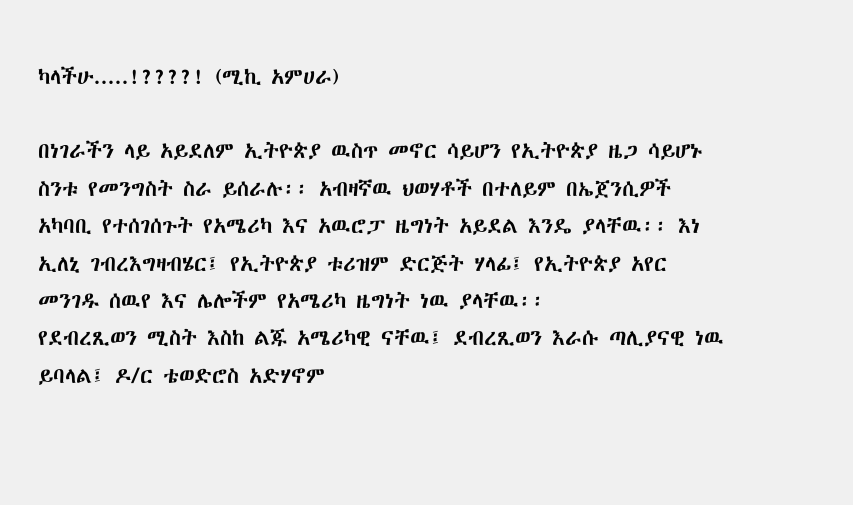ካላችሁ.....!????! (ሚኪ አምሀራ)

በነገራችን ላይ አይደለም ኢትዮጵያ ዉስጥ መኖር ሳይሆን የኢትዮጵያ ዜጋ ሳይሆኑ ስንቱ የመንግስት ስራ ይሰራሉ፡፡ አብዛኛዉ ህወሃቶች በተለይም በኤጀንሲዎች አካባቢ የተሰገሰጉት የአሜሪካ እና አዉሮፓ ዜግነት አይደል እንዴ ያላቸዉ፡፡ እነ ኢለኒ ገብረእግዛብሄር፤ የኢትዮጵያ ቱሪዝም ድርጅት ሃላፊ፤ የኢትዮጵያ አየር መንገዱ ሰዉየ እና ሌሎችም የአሜሪካ ዜግነት ነዉ ያላቸዉ፡፡
የደብረጺወን ሚስት እስከ ልጁ አሜሪካዊ ናቸዉ፤ ደብረጺወን እራሱ ጣሊያናዊ ነዉ ይባላል፤ ዶ/ር ቴወድሮስ አድሃኖም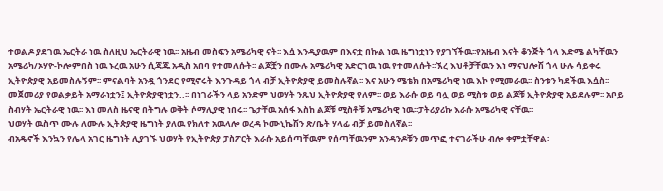ተወልዶ ያደገዉ ኤርትራ ነዉ ስለዚህ ኤርትራዊ ነዉ፡፡ አዜብ መስፍን አሜሪካዊ ናት፡፡ እሷ እንዲያዉም በእናቷ በኩል ነዉ ዜግነቷነን የያገኘችዉ፡፡የአዜብ እናት ቆንጅት ጎላ እድሜ ልካቸዉን አሜሪካ/ኦሃዮ-ኮሎምበስ ነዉ ኑረዉ አሁን ሲጃጁ አዲስ አበባ የተመለሱት፡፡ ልጆቿን በሙሉ አሜሪካዊ አድርገዉ ነዉ የተመለሱት፡፡ኧረ እህቶቻቸዉን እነ ማናህሎሽ ጎላ ሁሉ ሳይቀሩ ኢትዮጵያዊ አይመስሉኝም፡፡ ምናልባት አንዷ ጎንደር የሚኖሩት እንጉዳይ ጎላ ብቻ ኢትዮጵያዊ ይመስሉኛል፡፡ እና አሁን ሜቴክ በአሜሪካዊ ነዉ እኮ የሚመራዉ፡፡ ስንቱን ካደችዉ እሷስ፡፡ መጀመሪያ የወልቃይት አማራነቷን፤ ኢትዮጵያዊነቷን..፡፡ በነገራችን ላይ አንድም ህወሃት ንጹህ ኢትዮጵያዊ የለም፡፡ ወይ እራሱ ወይ ባሏ ወይ ሚስቱ ወይ ልጆቹ ኢትዮጵያዊ አይደሉም፡፡ አቦይ ስብሃት ኤርትራዊ ነዉ፡፡ እነ መለስ ዜናዊ በትግሉ ወቅት ሶማሊያዊ ነበሩ፡፡ ጌታቸዉ አሰፋ እስከ ልጆቹ ሚስቶቹ አሜሪካዊ ነዉ፡፡ፓትሪያሪኩ እራሱ አሜሪካዊ ናቸዉ፡፡
ህወሃት ዉስጥ ሙሉ ለሙሉ ኢትጵያዊ ዜግነት ያለዉ የክለተ አዉላሎ ወረዳ ኮሙኒኬሽን ጽ/ቤት ሃላፊ ብቻ ይመስለኛል፡፡
ብአዴኖች እንኳን የሌላ አገር ዜግነት ሊያገኙ ህወሃት የኢትዮጵያ ፓስፖርት እራሱ አይሰጣቸዉም የሰጣቸዉንም አንዳንዶቹን መጥፎ ተናገራችሁ ብሎ ቀምቷቸዋል፡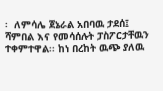፡  ለምሳሌ ጀኔራል አበባዉ ታደሰ፤ ሻምበል እና የመሳሰሉት ፓስፖርታቸዉን ተቀምተዋል፡፡ ከነ በረከት ዉጭ ያለዉ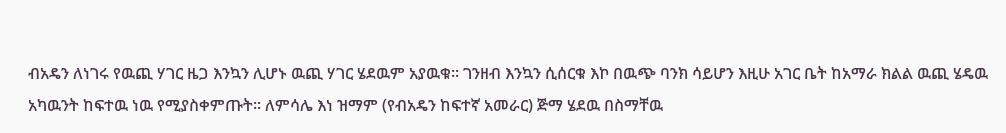ብአዴን ለነገሩ የዉጪ ሃገር ዜጋ እንኳን ሊሆኑ ዉጪ ሃገር ሄደዉም አያዉቁ፡፡ ገንዘብ እንኳን ሲሰርቁ እኮ በዉጭ ባንክ ሳይሆን እዚሁ አገር ቤት ከአማራ ክልል ዉጪ ሄዴዉ አካዉንት ከፍተዉ ነዉ የሚያስቀምጡት፡፡ ለምሳሌ እነ ዝማም (የብአዴን ከፍተኛ አመራር) ጅማ ሄደዉ በስማቸዉ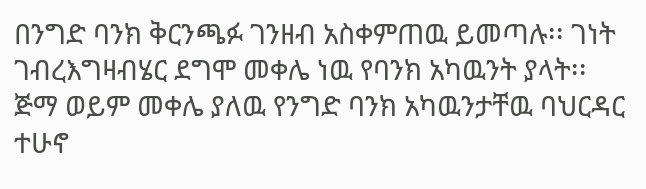በንግድ ባንክ ቅርንጫፉ ገንዘብ አስቀምጠዉ ይመጣሉ፡፡ ገነት ገብረእግዛብሄር ደግሞ መቀሌ ነዉ የባንክ አካዉንት ያላት፡፡ ጅማ ወይም መቀሌ ያለዉ የንግድ ባንክ አካዉንታቸዉ ባህርዳር ተሁኖ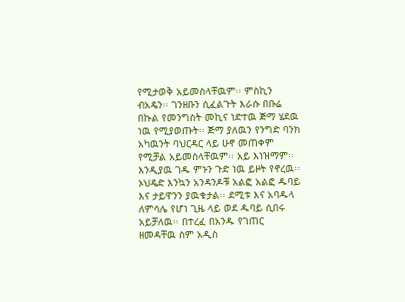የሚታወቅ አይመስላቸዉም፡፡ ምስኪን ብአዴን፡፡ ገንዘቡን ሲፈልጉት እራሱ በቡሬ በኩል የመንግስት መኪና ነድተዉ ጅማ ሄደዉ ነዉ የሚያወጡት፡፡ ጅማ ያለዉን የንግድ ባንክ አካዉንት ባህርዳር ላይ ሁኖ መጠቀም የሚቻል አይመስላቸዉም፡፡ አይ እነዝማም፡፡ እንዲያዉ ገዱ ምኑን ጉድ ነዉ ይዞት የኖረዉ፡፡ ኦህዴድ እንኳን አንዳንዶቹ አልፎ አልፎ ዱባይ እና ታይዋንን ያዉቁታል፡፡ ደሚቱ እና አባዱላ ለምሳሌ የሆነ ጊዜ ላይ ወደ ዱባይ ሲበሩ አይቻለዉ፡፡ በተረፈ በአንዱ የገጠር ዘመዳቸዉ ስም አዲስ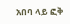አበባ ላይ ፎቅ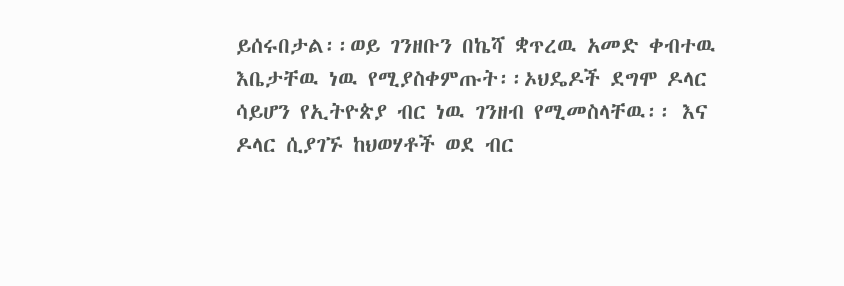ይሰሩበታል፡፡ወይ ገንዘቡን በኬሻ ቋጥረዉ አመድ ቀብተዉ እቤታቸዉ ነዉ የሚያስቀምጡት፡፡ኦህዴዶች ደግሞ ዶላር ሳይሆን የኢትዮጵያ ብር ነዉ ገንዘብ የሚመስላቸዉ፡፡ እና ዶላር ሲያገኙ ከህወሃቶች ወደ ብር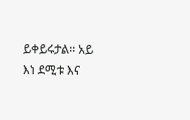ይቀይሩታል፡፡ አይ እነ ደሚቱ እና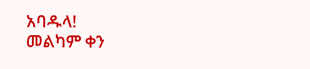አባዱላ!
መልካም ቀን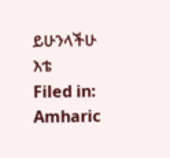ይሁንላችሁ እቴ
Filed in: Amharic